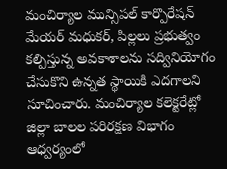మంచిర్యాల మున్సిపల్ కార్పొరేషన్ మేయర్ మధుకర్, పిల్లలు ప్రభుత్వం కల్పిస్తున్న అవకాశాలను సద్వినియోగం చేసుకొని ఉన్నత స్థాయికి ఎదగాలని సూచించారు. మంచిర్యాల కలెక్టరేట్లో జిల్లా బాలల పరిరక్షణ విభాగం ఆధ్వర్యంలో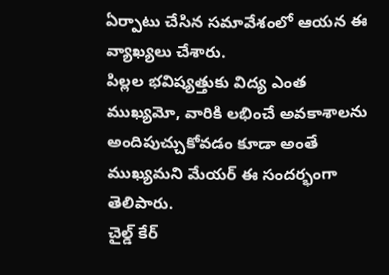ఏర్పాటు చేసిన సమావేశంలో ఆయన ఈ వ్యాఖ్యలు చేశారు.
పిల్లల భవిష్యత్తుకు విద్య ఎంత ముఖ్యమో, వారికి లభించే అవకాశాలను అందిపుచ్చుకోవడం కూడా అంతే ముఖ్యమని మేయర్ ఈ సందర్భంగా తెలిపారు.
చైల్డ్ కేర్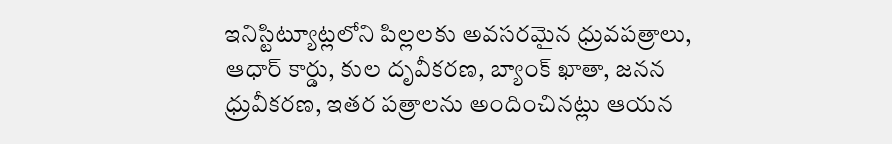ఇనిస్టిట్యూట్లలోని పిల్లలకు అవసరమైన ధ్రువపత్రాలు, ఆధార్ కార్డు, కుల దృవీకరణ, బ్యాంక్ ఖాతా, జనన ధ్రువీకరణ, ఇతర పత్రాలను అందించినట్లు ఆయన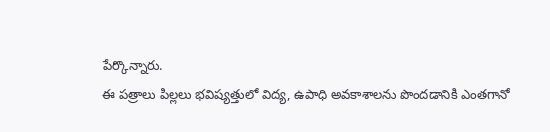పేర్కొన్నారు.
ఈ పత్రాలు పిల్లలు భవిష్యత్తులో విద్య, ఉపాధి అవకాశాలను పొందడానికి ఎంతగానో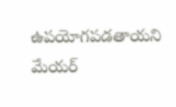ఉపయోగపడతాయని మేయర్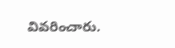వివరించారు.